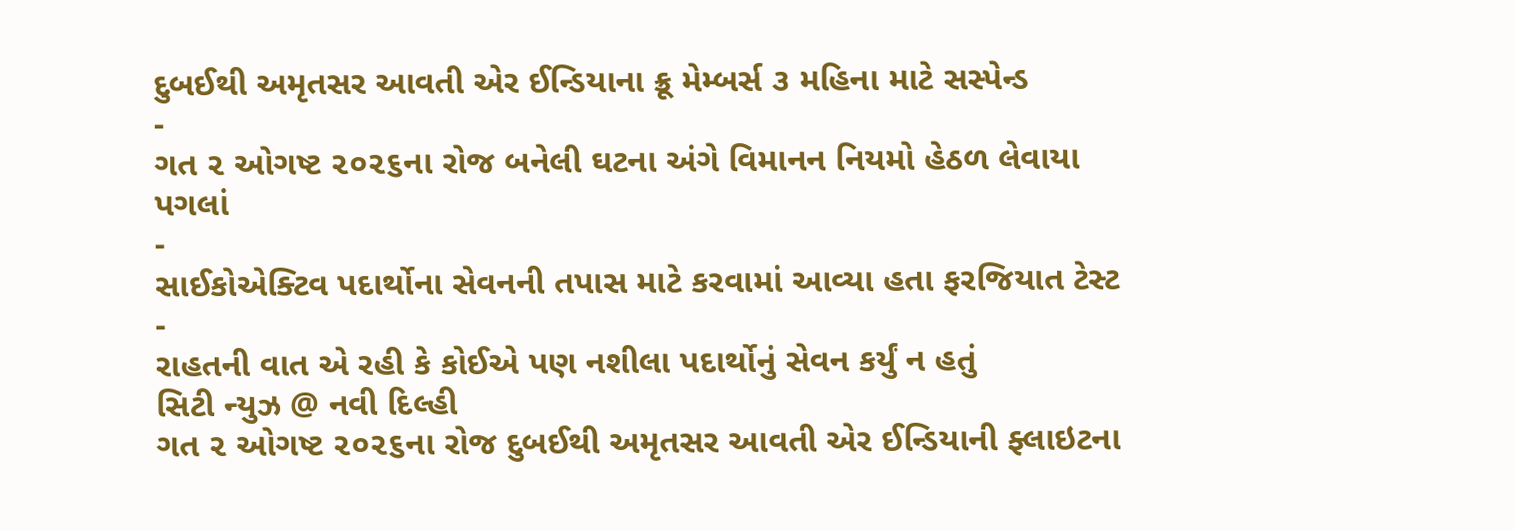દુબઈથી અમૃતસર આવતી એર ઈન્ડિયાના ક્રૂ મેમ્બર્સ ૩ મહિના માટે સસ્પેન્ડ
-
ગત ૨ ઓગષ્ટ ૨૦૨૬ના રોજ બનેલી ઘટના અંગે વિમાનન નિયમો હેઠળ લેવાયા પગલાં
-
સાઈકોએક્ટિવ પદાર્થોના સેવનની તપાસ માટે કરવામાં આવ્યા હતા ફરજિયાત ટેસ્ટ
-
રાહતની વાત એ રહી કે કોઈએ પણ નશીલા પદાર્થોનું સેવન કર્યું ન હતું
સિટી ન્યુઝ @ નવી દિલ્હી
ગત ૨ ઓગષ્ટ ૨૦૨૬ના રોજ દુબઈથી અમૃતસર આવતી એર ઈન્ડિયાની ફ્લાઇટના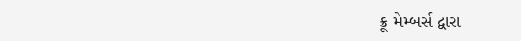ક્રૂ મેમ્બર્સ દ્વારા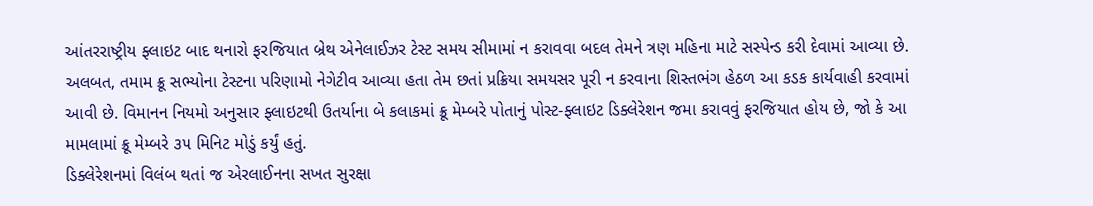આંતરરાષ્ટ્રીય ફ્લાઇટ બાદ થનારો ફરજિયાત બ્રેથ એનેલાઈઝર ટેસ્ટ સમય સીમામાં ન કરાવવા બદલ તેમને ત્રણ મહિના માટે સસ્પેન્ડ કરી દેવામાં આવ્યા છે. અલબત, તમામ ક્રૂ સભ્યોના ટેસ્ટના પરિણામો નેગેટીવ આવ્યા હતા તેમ છતાં પ્રક્રિયા સમયસર પૂરી ન કરવાના શિસ્તભંગ હેઠળ આ કડક કાર્યવાહી કરવામાં આવી છે. વિમાનન નિયમો અનુસાર ફ્લાઇટથી ઉતર્યાના બે કલાકમાં ક્રૂ મેમ્બરે પોતાનું પોસ્ટ-ફ્લાઇટ ડિક્લેરેશન જમા કરાવવું ફરજિયાત હોય છે, જો કે આ મામલામાં ક્રૂ મેમ્બરે ૩૫ મિનિટ મોડું કર્યું હતું.
ડિક્લેરેશનમાં વિલંબ થતાં જ એરલાઈનના સખત સુરક્ષા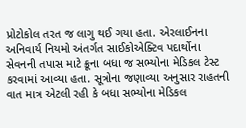પ્રોટોકોલ તરત જ લાગુ થઈ ગયા હતા. એરલાઈનના અનિવાર્ય નિયમો અંતર્ગત સાઈકોએક્ટિવ પદાર્થોના સેવનની તપાસ માટે ક્રૂના બધા જ સભ્યોના મેડિકલ ટેસ્ટ કરવામાં આવ્યા હતા. સૂત્રોના જણાવ્યા અનુસાર રાહતની વાત માત્ર એટલી રહી કે બધા સભ્યોના મેડિકલ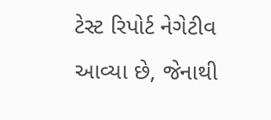ટેસ્ટ રિપોર્ટ નેગેટીવ આવ્યા છે, જેનાથી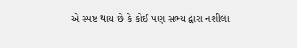એ સ્પષ્ટ થાય છે કે કોઈ પણ સભ્ય દ્વારા નશીલા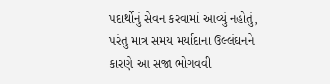પદાર્થોનું સેવન કરવામાં આવ્યું નહોતું, પરંતુ માત્ર સમય મર્યાદાના ઉલ્લંઘનને કારણે આ સજા ભોગવવી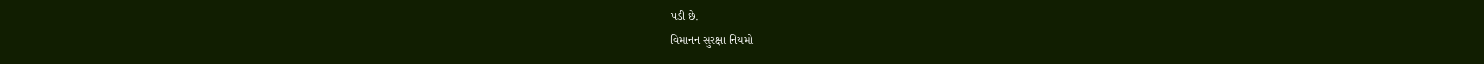પડી છે.
વિમાનન સુરક્ષા નિયમો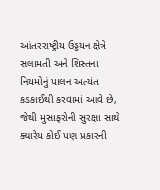આંતરરાષ્ટ્રીય ઉડ્ડયન ક્ષેત્રે સલામતી અને શિસ્તના નિયમોનું પાલન અત્યંત કડકાઈથી કરવામાં આવે છે, જેથી મુસાફરોની સુરક્ષા સાથે ક્યારેય કોઈ પણ પ્રકારની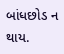બાંધછોડ ન થાય.